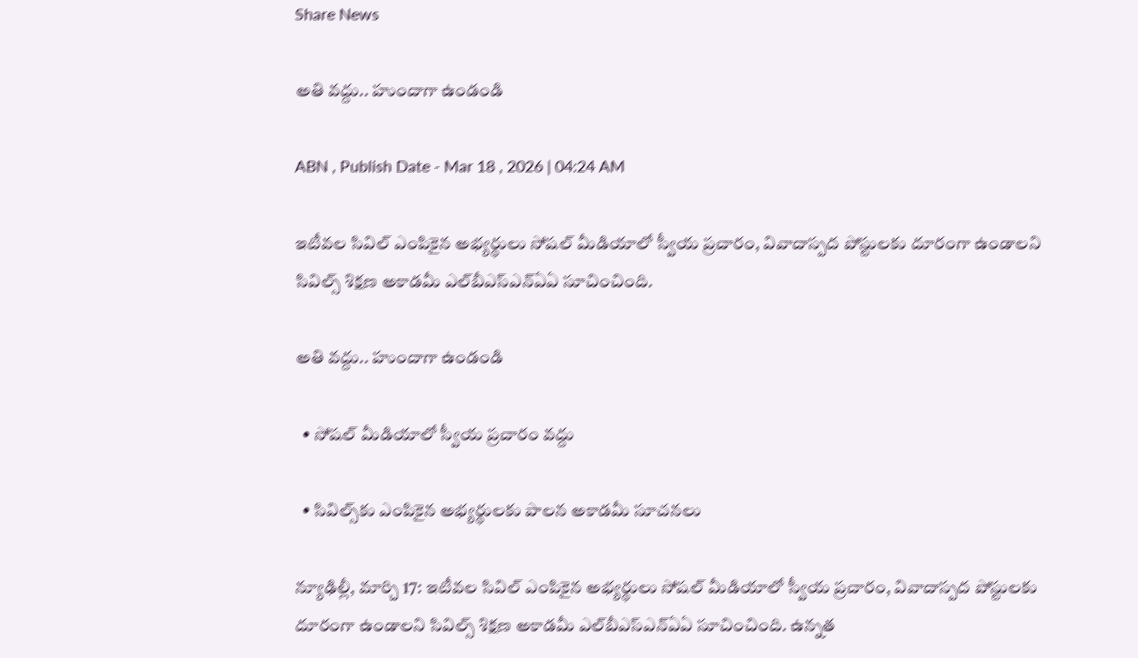Share News

అతి వద్దు.. హుందాగా ఉండండి

ABN , Publish Date - Mar 18 , 2026 | 04:24 AM

ఇటీవల సివిల్‌ ఎంపికైన అభ్యర్థులు సోషల్‌ మీడియాలో స్వీయ ప్రచారం, వివాదాస్పద పోస్టులకు దూరంగా ఉండాలని సివిల్స్‌ శిక్షణ అకాడమీ ఎల్‌బీఎస్ఎన్‌ఏఏ సూచించింది.

అతి వద్దు.. హుందాగా ఉండండి

  • సోషల్‌ మీడియాలో స్వీయ ప్రచారం వద్దు

  • సివిల్స్‌కు ఎంపికైన అభ్యర్థులకు పాలన అకాడమీ సూచనలు

న్యూఢిల్లీ, మార్చి 17: ఇటీవల సివిల్‌ ఎంపికైన అభ్యర్థులు సోషల్‌ మీడియాలో స్వీయ ప్రచారం, వివాదాస్పద పోస్టులకు దూరంగా ఉండాలని సివిల్స్‌ శిక్షణ అకాడమీ ఎల్‌బీఎస్ఎన్‌ఏఏ సూచించింది. ఉన్నత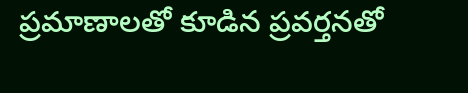ప్రమాణాలతో కూడిన ప్రవర్తనతో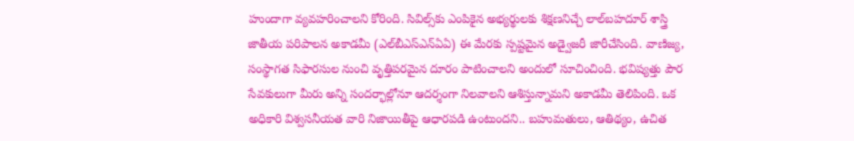హుందాగా వ్యవహరించాలని కోరింది. సివిల్స్‌కు ఎంపికైన అభ్యర్థులకు శిక్షణనిచ్చే లాల్‌బహదూర్‌ శాస్త్రి జాతీయ పరిపాలన అకాడమీ (ఎల్‌బీఎస్ఎన్‌ఏఏ) ఈ మేరకు స్పష్టమైన అడ్వైజరీ జారీచేసింది. వాణిజ్య, సంస్థాగత సిఫారసుల నుంచి వృత్తిపరమైన దూరం పాటించాలని అందులో సూచించింది. భవిష్యత్తు పౌర సేవకులుగా మీరు అన్ని సందర్భాల్లోనూ ఆదర్శంగా నిలవాలని ఆశిస్తున్నామని అకాడమీ తెలిపింది. ఒక అధికారి విశ్వసనీయత వారి నిజాయితీపై ఆధారపడి ఉంటుందని.. బహుమతులు, ఆతిథ్యం, ఉచిత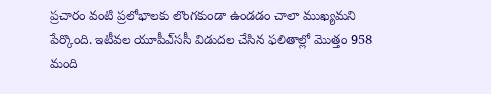ప్రచారం వంటి ప్రలోభాలకు లొంగకుండా ఉండడం చాలా ముఖ్యమని పేర్కొంది. ఇటీవల యూపీఎ్‌ససీ విడుదల చేసిన ఫలితాల్లో మొత్తం 958 మంది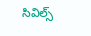సివిల్స్‌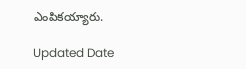ఎంపికయ్యారు.

Updated Date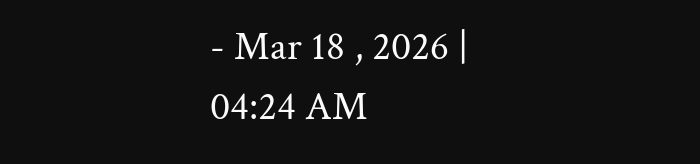- Mar 18 , 2026 | 04:24 AM